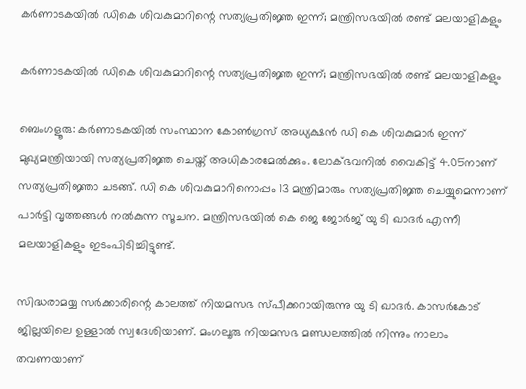കർണാടകയിൽ ഡികെ ശിവകുമാറിന്റെ സത്യപ്രതിജ്ഞ ഇന്ന്; മന്ത്രിസഭയിൽ രണ്ട് മലയാളികളും

കർണാടകയിൽ ഡികെ ശിവകുമാറിന്റെ സത്യപ്രതിജ്ഞ ഇന്ന്; മന്ത്രിസഭയിൽ രണ്ട് മലയാളികളും

ബെംഗളൂരു: കര്‍ണാടകയില്‍ സംസ്ഥാന കോണ്‍ഗ്രസ് അധ്യക്ഷന്‍ ഡി കെ ശിവകുമാര്‍ ഇന്ന് മുഖ്യമന്ത്രിയായി സത്യപ്രതിജ്ഞ ചെയ്ത് അധികാരമേല്‍ക്കും. ലോക്ഭവനില്‍ വൈകിട്ട് 4.05നാണ് സത്യപ്രതിജ്ഞാ ചടങ്ങ്. ഡി കെ ശിവകുമാറിനൊപ്പം 13 മന്ത്രിമാരും സത്യപ്രതിജ്ഞ ചെയ്യുമെന്നാണ് പാര്‍ട്ടി വൃത്തങ്ങള്‍ നല്‍കുന്ന സൂചന. മന്ത്രിസഭയില്‍ കെ ജെ ജോര്‍ജ് യു ടി ഖാദര്‍ എന്നീ മലയാളികളും ഇടംപിടിച്ചിട്ടുണ്ട്.

സിദ്ധരാമയ്യ സര്‍ക്കാരിന്റെ കാലത്ത് നിയമസഭ സ്പീക്കറായിരുന്നു യു ടി ഖാദര്‍. കാസര്‍കോട് ജില്ലയിലെ ഉള്ളാല്‍ സ്വദേശിയാണ്. മംഗലൂരു നിയമസഭ മണ്ഡലത്തില്‍ നിന്നും നാലാം തവണയാണ്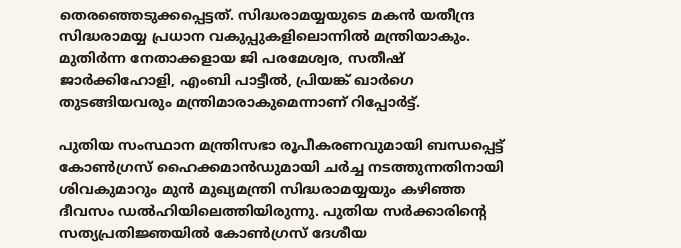തെരഞ്ഞെടുക്കപ്പെട്ടത്. സിദ്ധരാമയ്യയുടെ മകന്‍ യതീന്ദ്ര സിദ്ധരാമയ്യ പ്രധാന വകുപ്പുകളിലൊന്നില്‍ മന്ത്രിയാകും. മുതിര്‍ന്ന നേതാക്കളായ ജി പരമേശ്വര, സതീഷ് ജാര്‍ക്കിഹോളി, എംബി പാട്ടീല്‍, പ്രിയങ്ക് ഖാര്‍ഗെ തുടങ്ങിയവരും മന്ത്രിമാരാകുമെന്നാണ് റിപ്പോര്‍ട്ട്.

പുതിയ സംസ്ഥാന മന്ത്രിസഭാ രൂപീകരണവുമായി ബന്ധപ്പെട്ട് കോണ്‍ഗ്രസ് ഹൈക്കമാന്‍ഡുമായി ചര്‍ച്ച നടത്തുന്നതിനായി ശിവകുമാറും മുന്‍ മുഖ്യമന്ത്രി സിദ്ധരാമയ്യയും കഴിഞ്ഞ ദീവസം ഡല്‍ഹിയിലെത്തിയിരുന്നു. പുതിയ സര്‍ക്കാരിന്റെ സത്യപ്രതിജ്ഞയില്‍ കോണ്‍ഗ്രസ് ദേശീയ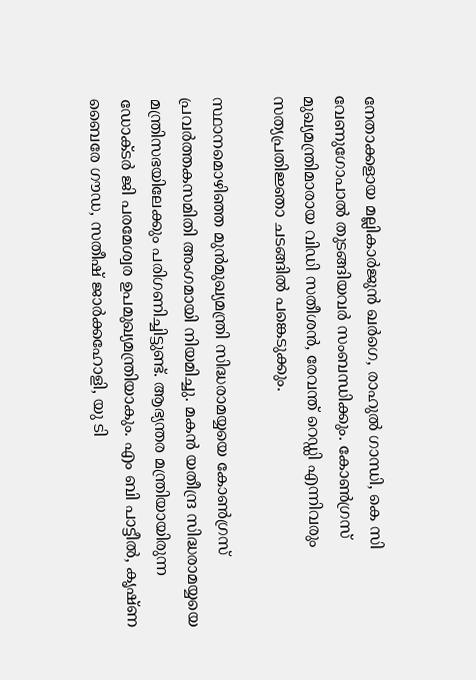നേതാക്കളായ മല്ലികാര്‍ജുന്‍ ഖര്‍ഗെ, രാഹുല്‍ ഗാന്ധി, കെ സി വേണുഗോപാല്‍ തുടങ്ങിയവര്‍ സംബന്ധിക്കും. കോണ്‍ഗ്രസ് മുഖ്യമന്ത്രിമാരായ വിഡി സതീശന്‍, രേവന്ത് റെഡ്ഡി എന്നിവരും സത്യപ്രതിജ്ഞാ ചടങ്ങില്‍ പങ്കെടുക്കും.

സ്ഥാനമൊഴിഞ്ഞ മുന്‍മുഖ്യമന്ത്രി സിദ്ധരാമയ്യയെ കോണ്‍ഗ്രസ് പ്രവര്‍ത്തകസമിതി അംഗമായി നിയമിച്ചു. മകന്‍ യതീന്ദ്ര സിദ്ധരാമയ്യയെ മന്ത്രിസഭയിലേക്കും പരിഗണിച്ചിട്ടുണ്ട്. ആഭ്യന്തര മന്ത്രിയായിരുന്ന ഡോക്ടര്‍ ജി പരമേശ്വര ഉപമുഖ്യമന്ത്രിയാകും. എം ബി പാട്ടീല്‍, കൃഷ്ണ ബൈരേ ഗൗഡ, സതീഷ് ജാര്‍ക്കഹോളി, യു ടി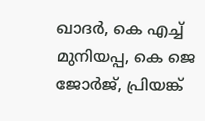ഖാദര്‍, കെ എച്ച് മുനിയപ്പ, കെ ജെ ജോര്‍ജ്, പ്രിയങ്ക്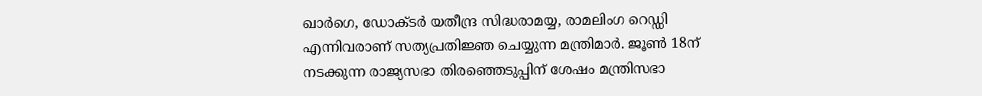ഖാര്‍ഗെ, ഡോക്ടര്‍ യതീന്ദ്ര സിദ്ധരാമയ്യ, രാമലിംഗ റെഡ്ഡി എന്നിവരാണ് സത്യപ്രതിജ്ഞ ചെയ്യുന്ന മന്ത്രിമാര്‍. ജൂണ്‍ 18ന് നടക്കുന്ന രാജ്യസഭാ തിരഞ്ഞെടുപ്പിന് ശേഷം മന്ത്രിസഭാ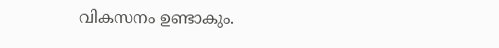വികസനം ഉണ്ടാകും.